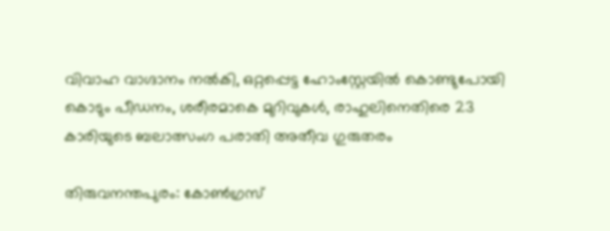വിവാഹ വാഗ്ദാനം നൽകി, ഒറ്റപ്പെട്ട ഹോംസ്റ്റേയിൽ കൊണ്ടുപോയി കൊടും പീഡനം, ശരീരമാകെ മുറിവുകൾ, രാഹുലിനെതിരെ 23 കാരിയുടെ ബലാത്സംഗ പരാതി അതീവ ഗുരുതരം

തിരുവനന്തപുരം: കോൺഗ്രസ്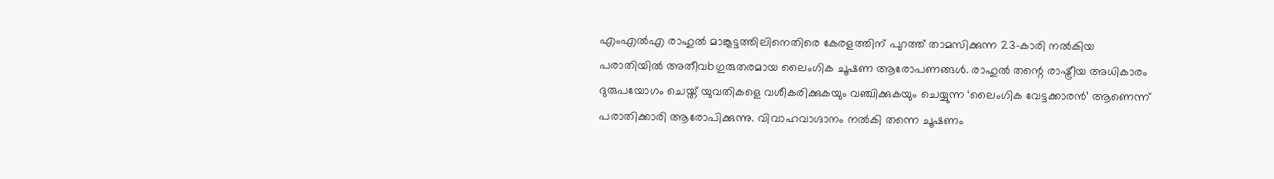എംഎൽഎ രാഹുൽ മാങ്കൂട്ടത്തിലിനെതിരെ കേരളത്തിന് പുറത്ത് താമസിക്കുന്ന 23-കാരി നൽകിയ പരാതിയിൽ അതീവbഗുരുതരമായ ലൈംഗിക ചൂഷണ ആരോപണങ്ങൾ. രാഹുൽ തന്റെ രാഷ്ട്രീയ അധികാരം ദുരുപയോഗം ചെയ്ത് യുവതികളെ വശീകരിക്കുകയും വഞ്ചിക്കുകയും ചെയ്യുന്ന ‘ലൈംഗിക വേട്ടക്കാരൻ’ ആണെന്ന് പരാതിക്കാരി ആരോപിക്കുന്നു. വിവാഹവാഗ്ദാനം നൽകി തന്നെ ചൂഷണം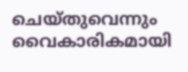ചെയ്തുവെന്നും വൈകാരികമായി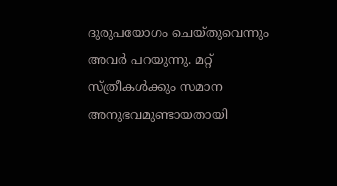ദുരുപയോഗം ചെയ്തുവെന്നും അവർ പറയുന്നു. മറ്റ് സ്ത്രീകൾക്കും സമാന അനുഭവമുണ്ടായതായി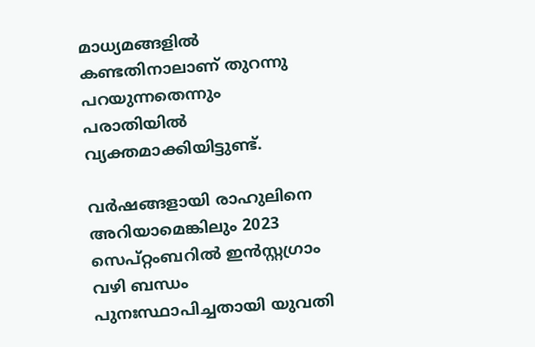മാധ്യമങ്ങളിൽ കണ്ടതിനാലാണ് തുറന്നു പറയുന്നതെന്നും പരാതിയിൽ വ്യക്തമാക്കിയിട്ടുണ്ട്.

വർഷങ്ങളായി രാഹുലിനെ അറിയാമെങ്കിലും 2023 സെപ്റ്റംബറിൽ ഇൻസ്റ്റഗ്രാം വഴി ബന്ധം പുനഃസ്ഥാപിച്ചതായി യുവതി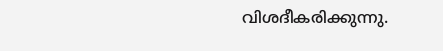വിശദീകരിക്കുന്നു.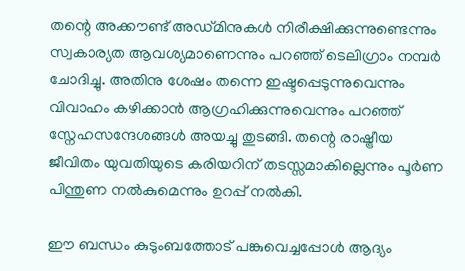തന്റെ അക്കൗണ്ട് അഡ്മിനുകൾ നിരീക്ഷിക്കുന്നുണ്ടെന്നും സ്വകാര്യത ആവശ്യമാണെന്നും പറഞ്ഞ് ടെലിഗ്രാം നമ്പർ ചോദിച്ചു. അതിനു ശേഷം തന്നെ ഇഷ്ടപ്പെടുന്നുവെന്നും വിവാഹം കഴിക്കാൻ ആഗ്രഹിക്കുന്നുവെന്നും പറഞ്ഞ് സ്നേഹസന്ദേശങ്ങൾ അയച്ചു തുടങ്ങി. തന്റെ രാഷ്ട്രീയ ജീവിതം യുവതിയുടെ കരിയറിന് തടസ്സമാകില്ലെന്നും പൂർണ പിന്തുണ നൽകുമെന്നും ഉറപ്പ് നൽകി.

ഈ ബന്ധം കുടുംബത്തോട് പങ്കുവെച്ചപ്പോൾ ആദ്യം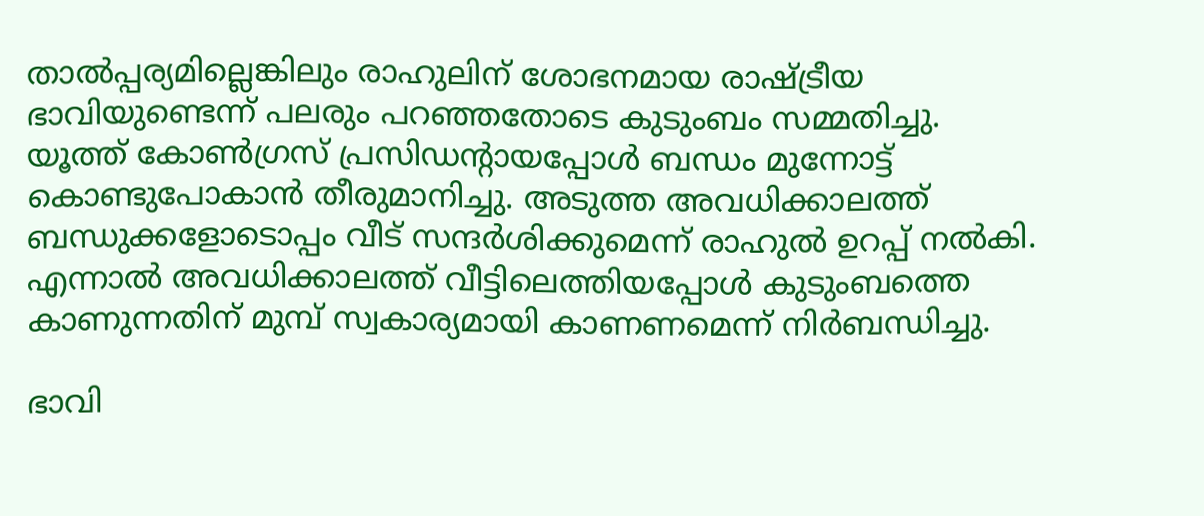താൽപ്പര്യമില്ലെങ്കിലും രാഹുലിന് ശോഭനമായ രാഷ്ട്രീയ ഭാവിയുണ്ടെന്ന് പലരും പറഞ്ഞതോടെ കുടുംബം സമ്മതിച്ചു. യൂത്ത് കോൺഗ്രസ് പ്രസിഡന്റായപ്പോൾ ബന്ധം മുന്നോട്ട് കൊണ്ടുപോകാൻ തീരുമാനിച്ചു. അടുത്ത അവധിക്കാലത്ത് ബന്ധുക്കളോടൊപ്പം വീട് സന്ദർശിക്കുമെന്ന് രാഹുൽ ഉറപ്പ് നൽകി. എന്നാൽ അവധിക്കാലത്ത് വീട്ടിലെത്തിയപ്പോൾ കുടുംബത്തെ കാണുന്നതിന് മുമ്പ് സ്വകാര്യമായി കാണണമെന്ന് നിർബന്ധിച്ചു.

ഭാവി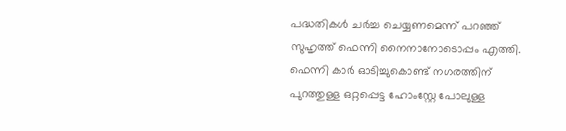പദ്ധതികൾ ചർച്ച ചെയ്യണമെന്ന് പറഞ്ഞ് സുഹൃത്ത് ഫെന്നി നൈനാനോടൊപ്പം എത്തി. ഫെന്നി കാർ ഓടിച്ചുകൊണ്ട് നഗരത്തിന് പുറത്തുള്ള ഒറ്റപ്പെട്ട ഹോംസ്റ്റേ പോലുള്ള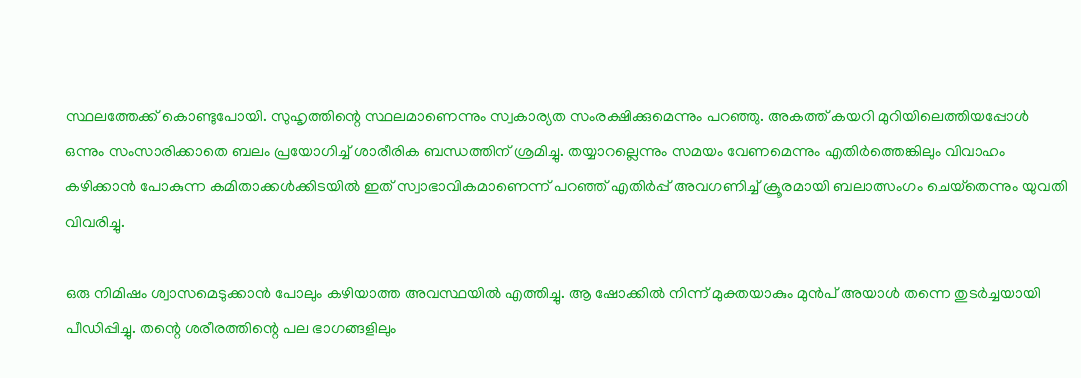സ്ഥലത്തേക്ക് കൊണ്ടുപോയി. സുഹൃത്തിന്റെ സ്ഥലമാണെന്നും സ്വകാര്യത സംരക്ഷിക്കുമെന്നും പറഞ്ഞു. അകത്ത് കയറി മുറിയിലെത്തിയപ്പോൾ ഒന്നും സംസാരിക്കാതെ ബലം പ്രയോഗിച്ച് ശാരീരിക ബന്ധത്തിന് ശ്രമിച്ചു. തയ്യാറല്ലെന്നും സമയം വേണമെന്നും എതിർത്തെങ്കിലും വിവാഹം കഴിക്കാൻ പോകുന്ന കമിതാക്കൾക്കിടയിൽ ഇത് സ്വാഭാവികമാണെന്ന് പറഞ്ഞ് എതിർപ്പ് അവഗണിച്ച് ക്രൂരമായി ബലാത്സംഗം ചെയ്‌തെന്നും യുവതി വിവരിച്ചു.

ഒരു നിമിഷം ശ്വാസമെടുക്കാന്‍ പോലും കഴിയാത്ത അവസ്ഥയില്‍ എത്തിച്ചു. ആ ഷോക്കില്‍ നിന്ന് മുക്തയാകും മുന്‍പ് അയാള്‍ തന്നെ തുടര്‍ച്ചയായി പീഡിപ്പിച്ചു. തന്റെ ശരീരത്തിന്റെ പല ഭാഗങ്ങളിലും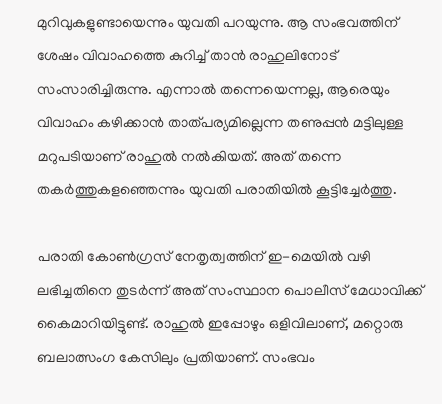മുറിവുകളുണ്ടായെന്നും യുവതി പറയുന്നു. ആ സംഭവത്തിന് ശേഷം വിവാഹത്തെ കുറിച്ച് താന്‍ രാഹുലിനോട് സംസാരിച്ചിരുന്നു. എന്നാല്‍ തന്നെയെന്നല്ല, ആരെയും വിവാഹം കഴിക്കാന്‍ താത്പര്യമില്ലെന്ന തണുപ്പന്‍ മട്ടിലുള്ള മറുപടിയാണ് രാഹുല്‍ നല്‍കിയത്. അത് തന്നെ തകര്‍ത്തുകളഞ്ഞെന്നും യുവതി പരാതിയില്‍ കൂട്ടിച്ചേര്‍ത്തു.

പരാതി കോൺഗ്രസ് നേതൃത്വത്തിന് ഇ-മെയിൽ വഴി ലഭിച്ചതിനെ തുടർന്ന് അത് സംസ്ഥാന പൊലീസ് മേധാവിക്ക് കൈമാറിയിട്ടുണ്ട്. രാഹുൽ ഇപ്പോഴും ഒളിവിലാണ്, മറ്റൊരു ബലാത്സംഗ കേസിലും പ്രതിയാണ്. സംഭവം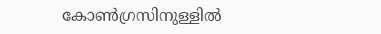കോൺഗ്രസിനുള്ളിൽ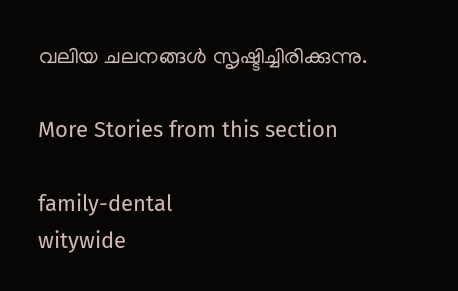വലിയ ചലനങ്ങൾ സൃഷ്ടിച്ചിരിക്കുന്നു.

More Stories from this section

family-dental
witywide